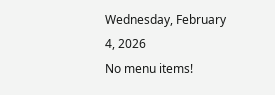Wednesday, February 4, 2026
No menu items!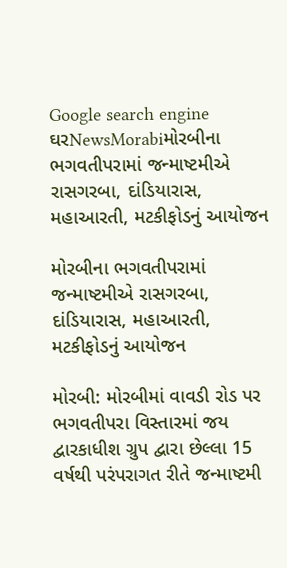Google search engine
ઘરNewsMorabiમોરબીના ભગવતીપરામાં જન્માષ્ટમીએ રાસગરબા, દાંડિયારાસ, મહાઆરતી, મટકીફોડનું આયોજન

મોરબીના ભગવતીપરામાં જન્માષ્ટમીએ રાસગરબા, દાંડિયારાસ, મહાઆરતી, મટકીફોડનું આયોજન

મોરબી: મોરબીમાં વાવડી રોડ પર ભગવતીપરા વિસ્તારમાં જય દ્વારકાધીશ ગ્રુપ દ્વારા છેલ્લા 15 વર્ષથી પરંપરાગત રીતે જન્માષ્ટમી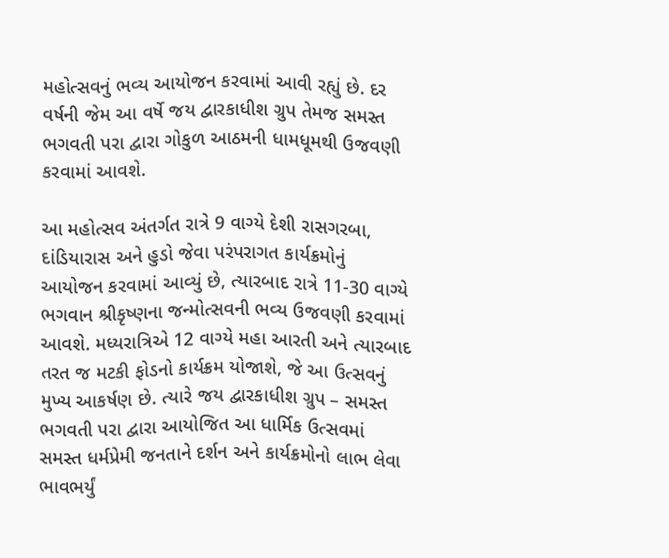મહોત્સવનું ભવ્ય આયોજન કરવામાં આવી રહ્યું છે. દર વર્ષની જેમ આ વર્ષે જય દ્વારકાધીશ ગ્રુપ તેમજ સમસ્ત ભગવતી પરા દ્વારા ગોકુળ આઠમની ધામધૂમથી ઉજવણી કરવામાં આવશે.

આ મહોત્સવ અંતર્ગત રાત્રે 9 વાગ્યે દેશી રાસગરબા, દાંડિયારાસ અને હુડો જેવા પરંપરાગત કાર્યક્રમોનું આયોજન કરવામાં આવ્યું છે, ત્યારબાદ રાત્રે 11-30 વાગ્યે ભગવાન શ્રીકૃષ્ણના જન્મોત્સવની ભવ્ય ઉજવણી કરવામાં આવશે. મધ્યરાત્રિએ 12 વાગ્યે મહા આરતી અને ત્યારબાદ તરત જ મટકી ફોડનો કાર્યક્રમ યોજાશે, જે આ ઉત્સવનું મુખ્ય આકર્ષણ છે. ત્યારે જય દ્વારકાધીશ ગ્રુપ – સમસ્ત ભગવતી પરા દ્વારા આયોજિત આ ધાર્મિક ઉત્સવમાં સમસ્ત ધર્મપ્રેમી જનતાને દર્શન અને કાર્યક્રમોનો લાભ લેવા ભાવભર્યું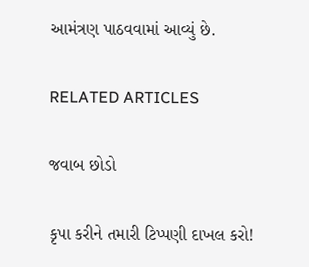આમંત્રણ પાઠવવામાં આવ્યું છે.

RELATED ARTICLES

જવાબ છોડો

કૃપા કરીને તમારી ટિપ્પણી દાખલ કરો!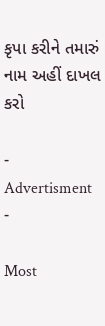કૃપા કરીને તમારું નામ અહીં દાખલ કરો

- Advertisment -

Most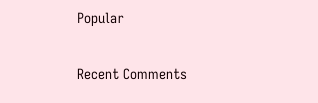Popular

Recent Comments